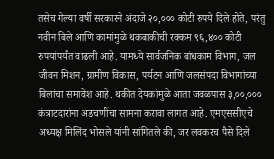तसेच गेल्या वर्षी सरकारने अंदाजे २०,००० कोटी रुपये दिले होते, परंतु नवीन बिले आणि कामांमुळे थकबाकीची रक्कम ९६,४०० कोटी रुपयांपर्यंत वाढली आहे. यामध्ये सार्वजनिक बांधकाम विभाग, जल जीवन मिशन, ग्रामीण विकास, पर्यटन आणि जलसंपदा विभागांच्या बिलांचा समावेश आहे. थकीत देयकांमुळे आता जवळपास ३,००,००० कंत्राटदारांना अडचणींचा सामना करावा लागत आहे. एमएससीएचे अध्यक्ष मिलिंद भोसले यांनी सांगितले की, जर लवकरच पैसे दिले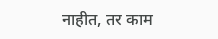नाहीत, तर काम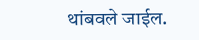थांबवले जाईल.